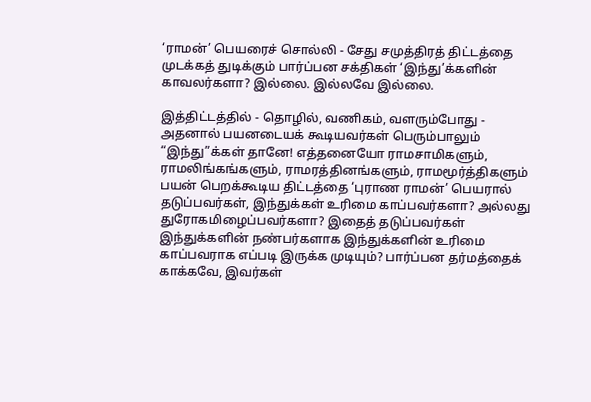‘ராமன்’ பெயரைச் சொல்லி - சேது சமுத்திரத் திட்டத்தை முடக்கத் துடிக்கும் பார்ப்பன சக்திகள் ‘இந்து’க்களின் காவலர்களா? இல்லை. இல்லவே இல்லை.

இத்திட்டத்தில் - தொழில், வணிகம், வளரும்போது - அதனால் பயனடையக் கூடியவர்கள் பெரும்பாலும் “இந்து”க்கள் தானே! எத்தனையோ ராமசாமிகளும், ராமலிங்கங்களும், ராமரத்தினங்களும், ராமமூர்த்திகளும் பயன் பெறக்கூடிய திட்டத்தை ‘புராண ராமன்’ பெயரால் தடுப்பவர்கள், இந்துக்கள் உரிமை காப்பவர்களா? அல்லது துரோகமிழைப்பவர்களா? இதைத் தடுப்பவர்கள் இந்துக்களின் நண்பர்களாக இந்துக்களின் உரிமை காப்பவராக எப்படி இருக்க முடியும்? பார்ப்பன தர்மத்தைக் காக்கவே, இவர்கள்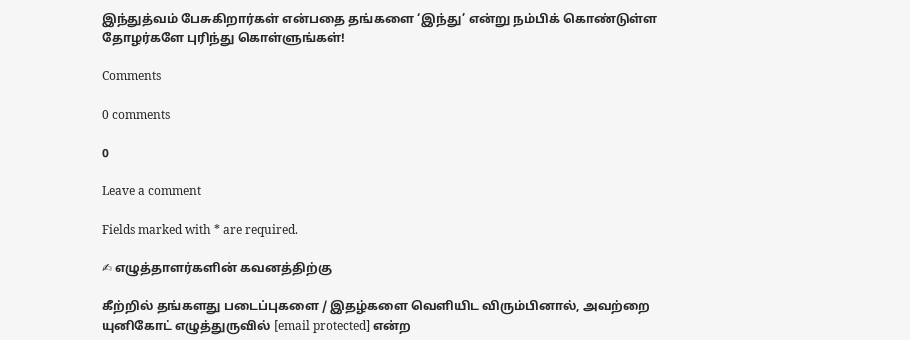இந்துத்வம் பேசுகிறார்கள் என்பதை தங்களை ‘இந்து’ என்று நம்பிக் கொண்டுள்ள தோழர்களே புரிந்து கொள்ளுங்கள்!

Comments

0 comments

0

Leave a comment

Fields marked with * are required.

✍ எழுத்தாளர்களின் கவனத்திற்கு

கீற்றில் தங்களது படைப்புகளை / இதழ்களை வெளியிட விரும்பினால், அவற்றை யுனிகோட் எழுத்துருவில் [email protected] என்ற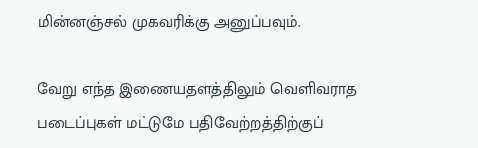மின்னஞ்சல் முகவரிக்கு அனுப்பவும்.

வேறு எந்த இணையதளத்திலும் வெளிவராத படைப்புகள் மட்டுமே பதிவேற்றத்திற்குப்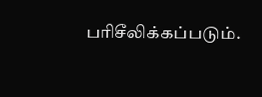பரிசீலிக்கப்படும்.